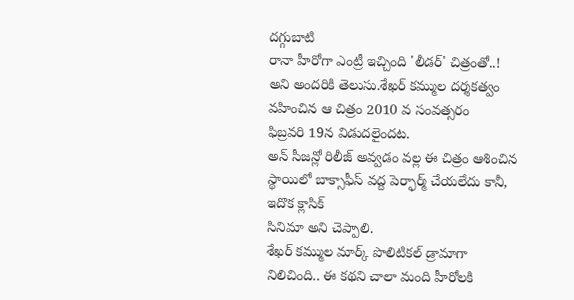దగ్గుబాటి
రానా హీరోగా ఎంట్రీ ఇచ్చింది 'లీడర్' చిత్రంతో..! అని అందరికి తెలుసు.శేఖర్ కమ్ముల దర్శకత్వం వహించిన ఆ చిత్రం 2010 వ సంవత్సరం
ఫిబ్రవరి 19న విడుదలైందట.
అన్ సీజన్లో రిలీజ్ అవ్వడం వల్ల ఈ చిత్రం ఆశించిన స్థాయిలో బాక్సాఫీస్ వద్ద పెర్ఫార్మ్ చేయలేదు కానీ, ఇదొక క్లాసిక్
సినిమా అని చెప్పాలి.
శేఖర్ కమ్ముల మార్క్ పొలిటికల్ డ్రామాగా నిలిచింది.. ఈ కథని చాలా మంది హీరోలకి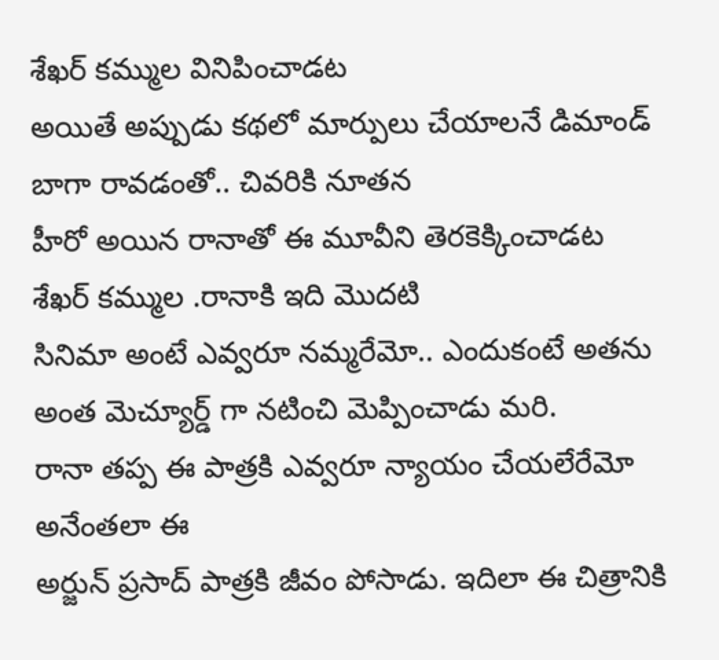శేఖర్ కమ్ముల వినిపించాడట
అయితే అప్పుడు కథలో మార్పులు చేయాలనే డిమాండ్ బాగా రావడంతో.. చివరికి నూతన
హీరో అయిన రానాతో ఈ మూవీని తెరకెక్కించాడట
శేఖర్ కమ్ముల .రానాకి ఇది మొదటి
సినిమా అంటే ఎవ్వరూ నమ్మరేమో.. ఎందుకంటే అతను అంత మెచ్యూర్డ్ గా నటించి మెప్పించాడు మరి.
రానా తప్ప ఈ పాత్రకి ఎవ్వరూ న్యాయం చేయలేరేమో అనేంతలా ఈ
అర్జున్ ప్రసాద్ పాత్రకి జీవం పోసాడు. ఇదిలా ఈ చిత్రానికి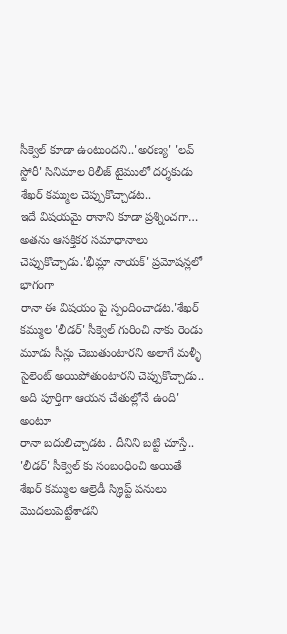సీక్వెల్ కూడా ఉంటుందని..'అరణ్య' 'లవ్ స్టోరీ' సినిమాల రిలీజ్ టైములో దర్శకుడు
శేఖర్ కమ్ముల చెప్పుకొచ్చాడట..
ఇదే విషయమై రానాని కూడా ప్రశ్నించగా… అతను ఆసక్తికర సమాధానాలు చెప్పుకొచ్చాడు.'భీమ్లా నాయక్' ప్రమోషన్లలో భాగంగా
రానా ఈ విషయం పై స్పందించాడట.'శేఖర్ కమ్ముల 'లీడర్' సీక్వెల్ గురించి నాకు రెండు మూడు సీన్లు చెబుతుంటారని అలాగే మళ్ళీ సైలెంట్ అయిపోతుంటారని చెప్పుకొచ్చాడు.. అది పూర్తిగా ఆయన చేతుల్లోనే ఉంది' అంటూ
రానా బదులిచ్చాడట . దీనిని బట్టి చూస్తే.. 'లీడర్' సీక్వెల్ కు సంబంధించి అయితే
శేఖర్ కమ్ముల ఆల్రెడీ స్క్రిప్ట్ పనులు మొదలుపెట్టేశాడని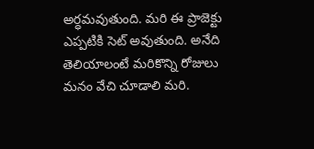అర్ధమవుతుంది. మరి ఈ ప్రాజెక్టు ఎప్పటికి సెట్ అవుతుంది. అనేది తెలియాలంటే మరికొన్ని రోజులు మనం వేచి చూడాలి మరి.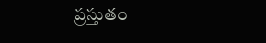ప్రస్తుతం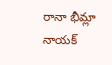రానా భీమ్లా
నాయక్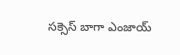సక్సెస్ బాగా ఎంజాయ్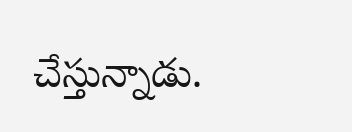చేస్తున్నాడు.